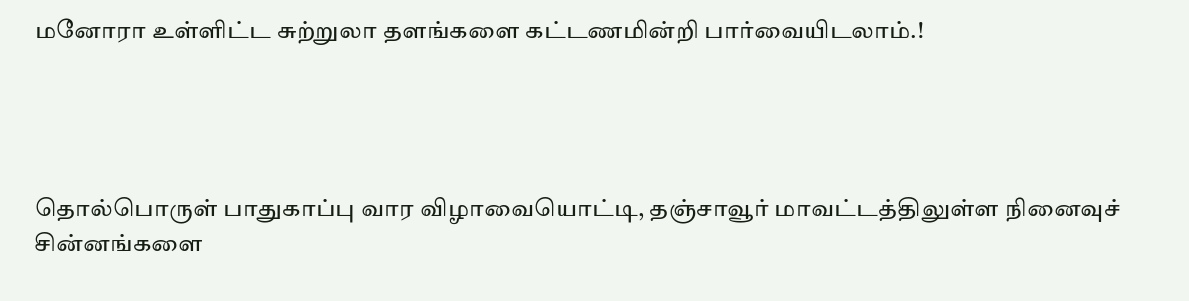மனோரா உள்ளிட்ட சுற்றுலா தளங்களை கட்டணமின்றி பார்வையிடலாம்.!




தொல்பொருள் பாதுகாப்பு வார விழாவையொட்டி, தஞ்சாவூர் மாவட்டத்திலுள்ள நினைவுச் சின்னங்களை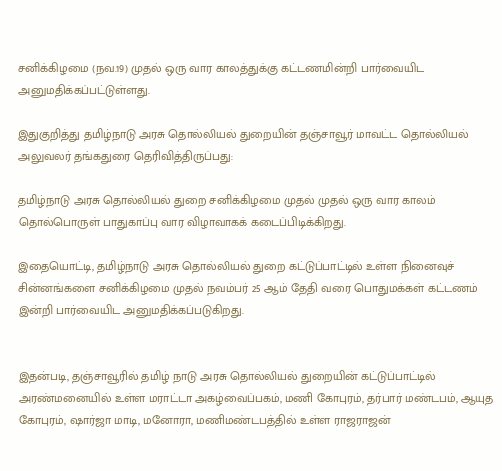சனிக்கிழமை (நவ.19) முதல் ஒரு வார காலத்துக்கு கட்டணமின்றி பார்வையிட அனுமதிக்கப்பட்டுள்ளது.

இதுகுறித்து தமிழ்நாடு அரசு தொல்லியல் துறையின் தஞ்சாவூர் மாவட்ட தொல்லியல் அலுவலர் தங்கதுரை தெரிவித்திருப்பது:

தமிழ்நாடு அரசு தொல்லியல் துறை சனிக்கிழமை முதல் முதல் ஒரு வார காலம் தொல்பொருள் பாதுகாப்பு வார விழாவாகக் கடைப்பிடிக்கிறது.

இதையொட்டி, தமிழ்நாடு அரசு தொல்லியல் துறை கட்டுப்பாட்டில் உள்ள நினைவுச் சின்னங்களை சனிக்கிழமை முதல் நவம்பர் 25 ஆம் தேதி வரை பொதுமக்கள் கட்டணம் இன்றி பார்வையிட அனுமதிக்கப்படுகிறது.


இதன்படி, தஞ்சாவூரில் தமிழ் நாடு அரசு தொல்லியல் துறையின் கட்டுப்பாட்டில் அரண்மனையில் உள்ள மராட்டா அகழ்வைப்பகம், மணி கோபுரம், தர்பார் மண்டபம், ஆயுத கோபுரம், ஷார்ஜா மாடி, மனோரா, மணிமண்டபத்தில் உள்ள ராஜராஜன்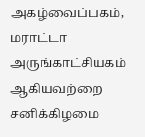அகழ்வைப்பகம், மராட்டா அருங்காட்சியகம் ஆகியவற்றை சனிக்கிழமை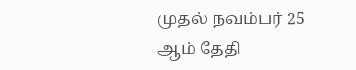முதல் நவம்பர் 25 ஆம் தேதி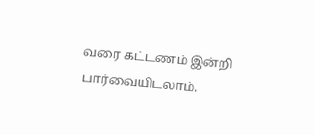வரை கட்டணம் இன்றி பார்வையிடலாம்.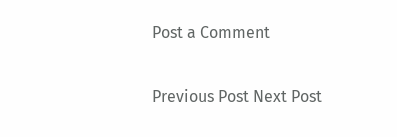Post a Comment

Previous Post Next Post